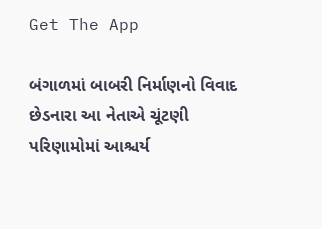Get The App

બંગાળમાં બાબરી નિર્માણનો વિવાદ છેડનારા આ નેતાએ ચૂંટણી પરિણામોમાં આશ્ચર્ય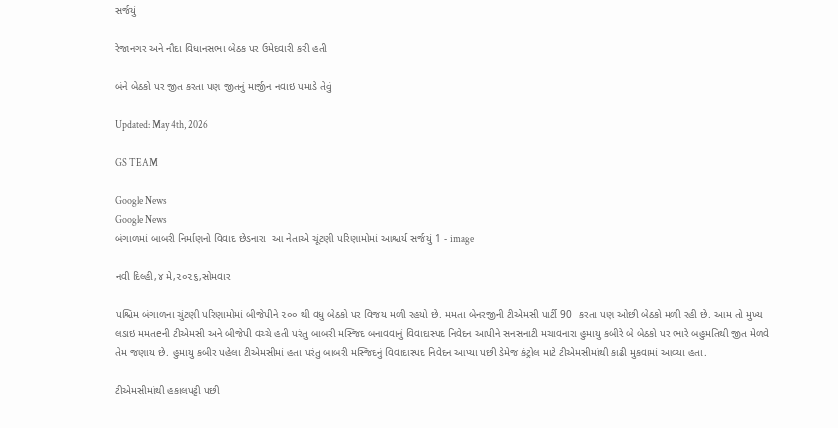સર્જયું

રેજાનગર અને નૌદા વિધાનસભા બેઠક પર ઉમેદવારી કરી હતી

બંને બેઠકો પર જીત કરતા પણ જીતનું માર્જીન નવાઇ પમાડે તેવું

Updated: May 4th, 2026

GS TEAM

Google News
Google News
બંગાળમાં બાબરી નિર્માણનો વિવાદ છેડનારા  આ નેતાએ ચૂંટણી પરિણામોમાં આશ્ચર્ય સર્જયું 1 - image

નવી દિલ્હી,૪ મે,૨૦૨૬,સોમવાર

પશ્ચિમ બંગાળના ચુંટણી પરિણામોમાં બીજેપીને ૨૦૦ થી વધુ બેઠકો પર વિજય મળી રહયો છે. મમતા બેનરજીની ટીએમસી પાર્ટી 90  કરતા પણ ઓછી બેઠકો મળી રહી છે. આમ તો મુખ્ય લડાઇ મમતeની ટીએમસી અને બીજેપી વચ્ચે હતી પરંતુ બાબરી મસ્જિદ બનાવવાનું વિવાદાસ્પદ નિવેદન આપીને સનસનાટી મચાવનારા હુમાયુ કબીરે બે બેઠકો પર ભારે બહુમતિથી જીત મેળવે તેમ જણાય છે. હુમાયુ કબીર પહેલા ટીએમસીમાં હતા પરંતુ બાબરી મસ્જિદનું વિવાદાસ્પદ નિવેદન આપ્યા પછી ડેમેજ કંટ્રોલ માટે ટીએમસીમાંથી કાઢી મુકવામાં આવ્યા હતા.

ટીએમસીમાંથી હકાલપટ્ટી પછી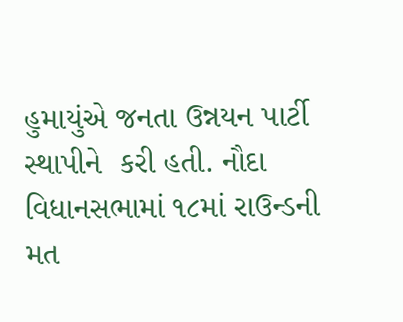હુમાયુંએ જનતા ઉન્નયન પાર્ટી સ્થાપીને  કરી હતી. નૌદા વિધાનસભામાં ૧૮માં રાઉન્ડની મત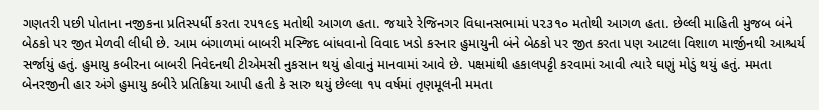ગણતરી પછી પોતાના નજીકના પ્રતિસ્પર્ધી કરતા ૨૫૧૯૬ મતોથી આગળ હતા. જયારે રેજિનગર વિધાનસભામાં ૫૨૩૧૦ મતોથી આગળ હતા. છેલ્લી માહિતી મુજબ બંને બેઠકો પર જીત મેળવી લીધી છે. આમ બંગાળમાં બાબરી મસ્જિદ બાંધવાનો વિવાદ ખડો કરનાર હુમાયુની બંને બેઠકો પર જીત કરતા પણ આટલા વિશાળ માર્જીનથી આશ્ચર્ય સર્જાયું હતું. હુમાયુ કબીરના બાબરી નિવેદનથી ટીએમસી નુકસાન થયું હોવાનું માનવામાં આવે છે. પક્ષમાંથી હકાલપટ્ટી કરવામાં આવી ત્યારે ઘણું મોડું થયું હતું. મમતા બેનરજીની હાર અંગે હુમાયુ કબીરે પ્રતિક્રિયા આપી હતી કે સારુ થયું છેલ્લા ૧૫ વર્ષમાં તૃણમૂલની મમતા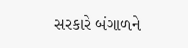સરકારે બંગાળને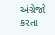અંગ્રેજો કરતા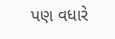પણ વધારે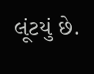લૂંટયું છે.